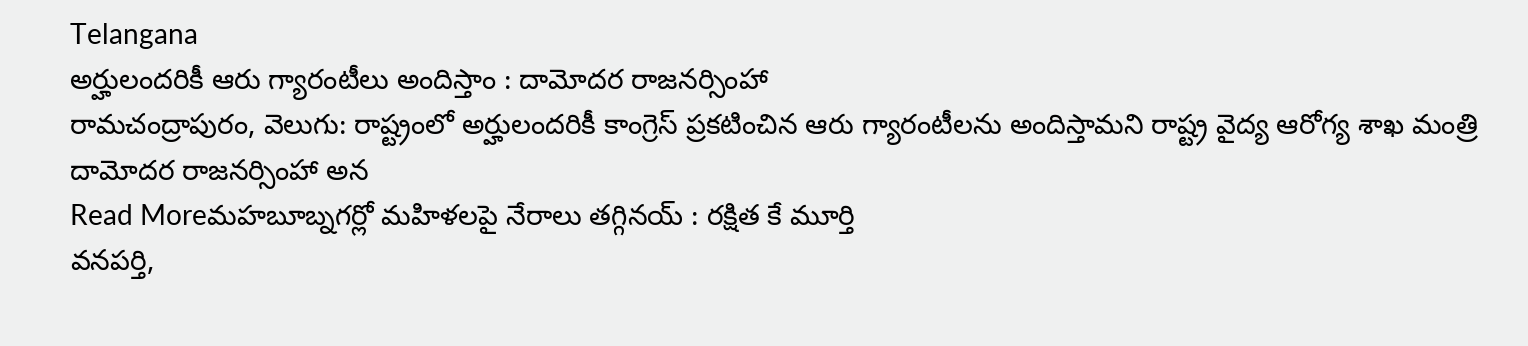Telangana
అర్హులందరికీ ఆరు గ్యారంటీలు అందిస్తాం : దామోదర రాజనర్సింహా
రామచంద్రాపురం, వెలుగు: రాష్ట్రంలో అర్హులందరికీ కాంగ్రెస్ ప్రకటించిన ఆరు గ్యారంటీలను అందిస్తామని రాష్ట్ర వైద్య ఆరోగ్య శాఖ మంత్రి దామోదర రాజనర్సింహా అన
Read Moreమహబూబ్నగర్లో మహిళలపై నేరాలు తగ్గినయ్ : రక్షిత కే మూర్తి
వనపర్తి,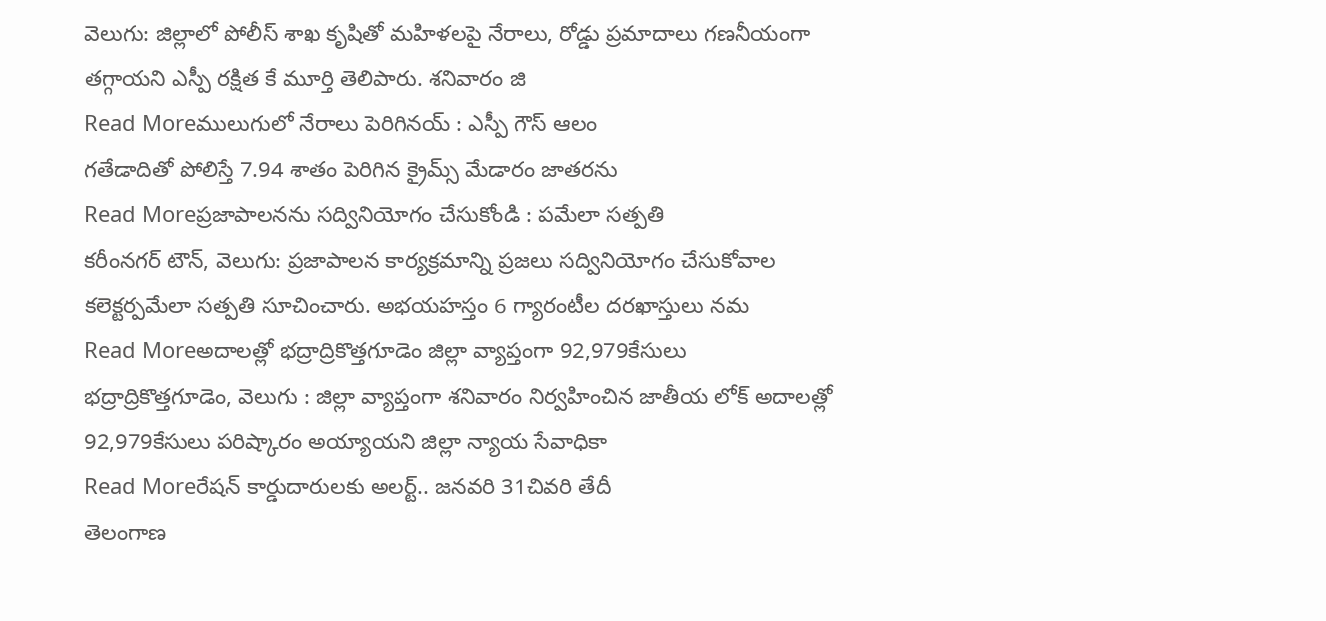వెలుగు: జిల్లాలో పోలీస్ శాఖ కృషితో మహిళలపై నేరాలు, రోడ్డు ప్రమాదాలు గణనీయంగా తగ్గాయని ఎస్పీ రక్షిత కే మూర్తి తెలిపారు. శనివారం జి
Read Moreములుగులో నేరాలు పెరిగినయ్ : ఎస్పీ గౌస్ ఆలం
గతేడాదితో పోలిస్తే 7.94 శాతం పెరిగిన క్రైమ్స్ మేడారం జాతరను
Read Moreప్రజాపాలనను సద్వినియోగం చేసుకోండి : పమేలా సత్పతి
కరీంనగర్ టౌన్, వెలుగు: ప్రజాపాలన కార్యక్రమాన్ని ప్రజలు సద్వినియోగం చేసుకోవాల కలెక్టర్పమేలా సత్పతి సూచించారు. అభయహస్తం 6 గ్యారంటీల దరఖాస్తులు నమ
Read Moreఅదాలత్లో భద్రాద్రికొత్తగూడెం జిల్లా వ్యాప్తంగా 92,979కేసులు
భద్రాద్రికొత్తగూడెం, వెలుగు : జిల్లా వ్యాప్తంగా శనివారం నిర్వహించిన జాతీయ లోక్ అదాలత్లో 92,979కేసులు పరిష్కారం అయ్యాయని జిల్లా న్యాయ సేవాధికా
Read Moreరేషన్ కార్డుదారులకు అలర్ట్.. జనవరి 31చివరి తేదీ
తెలంగాణ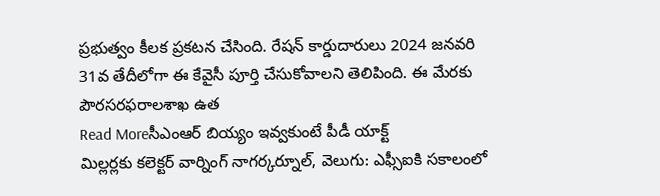ప్రభుత్వం కీలక ప్రకటన చేసింది. రేషన్ కార్డుదారులు 2024 జనవరి 31వ తేదీలోగా ఈ కేవైసీ పూర్తి చేసుకోవాలని తెలిపింది. ఈ మేరకు పౌరసరఫరాలశాఖ ఉత
Read Moreసీఎంఆర్ బియ్యం ఇవ్వకుంటే పీడీ యాక్ట్
మిల్లర్లకు కలెక్టర్ వార్నింగ్ నాగర్కర్నూల్, వెలుగు: ఎఫ్సీఐకి సకాలంలో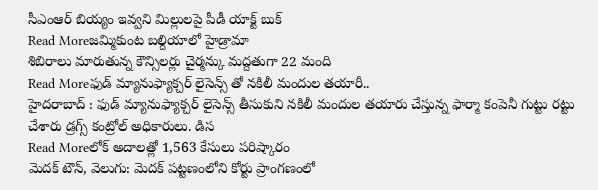సీఎంఆర్ బియ్యం ఇవ్వని మిల్లులపై పీడీ యాక్ట్ బుక్
Read Moreజమ్మికుంట బల్దియాలో హైడ్రామా
శిబిరాలు మారుతున్న కౌన్సిలర్లు చైర్మన్కు మద్దతుగా 22 మంది
Read Moreఫుడ్ మ్యానుఫ్యాక్చర్ లైసెన్స్ తో నకిలీ మందుల తయారీ..
హైదరాబాద్ : ఫుడ్ మ్యానుఫ్యాక్చర్ లైసెన్స్ తీసుకుని నకిలీ మందుల తయారు చేస్తున్న ఫార్మా కంపెనీ గుట్టు రట్టు చేశారు డ్రగ్స్ కంట్రోల్ అధికారులు. డిస
Read Moreలోక్ అదాలత్లో 1,563 కేసులు పరిష్కారం
మెదక్ టౌన్, వెలుగు: మెదక్ పట్టణంలోని కోర్టు ప్రాంగణంలో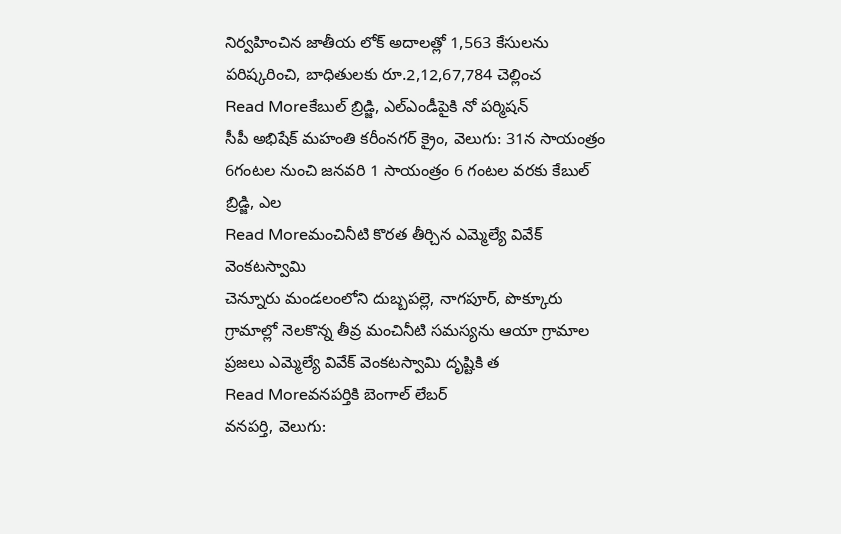నిర్వహించిన జాతీయ లోక్ అదాలత్లో 1,563 కేసులను పరిష్కరించి, బాధితులకు రూ.2,12,67,784 చెల్లించ
Read Moreకేబుల్ బ్రిడ్జి, ఎల్ఎండీపైకి నో పర్మిషన్
సీపీ అభిషేక్ మహంతి కరీంనగర్ క్రైం, వెలుగు: 31న సాయంత్రం 6గంటల నుంచి జనవరి 1 సాయంత్రం 6 గంటల వరకు కేబుల్ బ్రిడ్జి, ఎల
Read Moreమంచినీటి కొరత తీర్చిన ఎమ్మెల్యే వివేక్ వెంకటస్వామి
చెన్నూరు మండలంలోని దుబ్బపల్లె, నాగపూర్, పొక్కూరు గ్రామాల్లో నెలకొన్న తీవ్ర మంచినీటి సమస్యను ఆయా గ్రామాల ప్రజలు ఎమ్మెల్యే వివేక్ వెంకటస్వామి దృష్టికి త
Read Moreవనపర్తికి బెంగాల్ లేబర్
వనపర్తి, వెలుగు: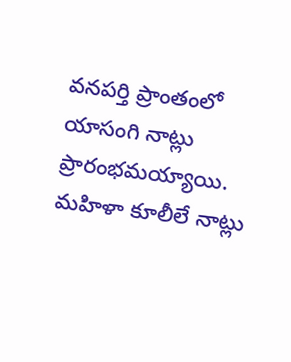వనపర్తి ప్రాంతంలో యాసంగి నాట్లు ప్రారంభమయ్యాయి. మహిళా కూలీలే నాట్లు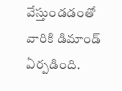వేస్తుండడంతో వారికి డిమాండ్ ఏర్పడింది.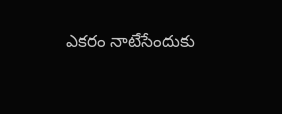ఎకరం నాటేసేందుకు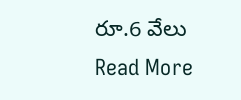రూ.6 వేలు
Read More